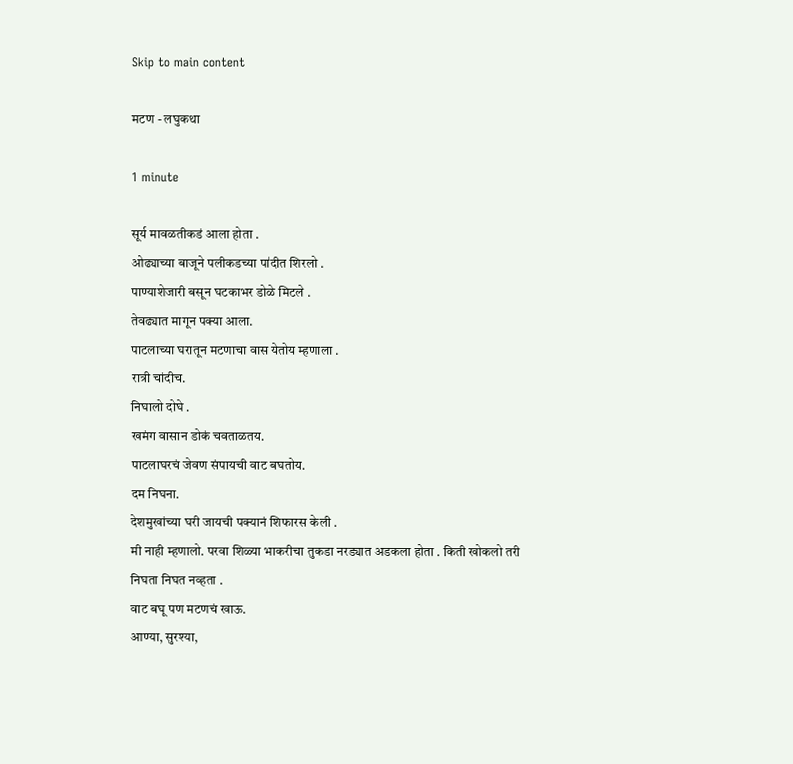Skip to main content

मटण - लघुकथा

1 minute

सूर्य मावळतीकडं आला होता .
ओढ्याच्या बाजूने पलीकडच्या पा॑दीत शिरलो .
पाण्याशेजारी बसून घटकाभर डोळे मिटले .
तेवढ्यात मागून पक्या आला.
पाटलाच्या घरातून मटणाचा वास येतोय म्हणाला .
रात्री चांदीच.
निघालो दोघे .
खमंग वासान डोकं चवताळतय.
पाटलाघरचं जेवण संपायची वाट बघतोय.
दम निघना.
देशमुखांच्या घरी जायची पक्यानं शिफारस केली .
मी नाही म्हणालो. परवा शिळ्या भाकरीचा तुकडा नरड्यात अडकला होता . किती खोकलो तरी निघता निघत नव्हता .
वाट बघू पण मटणचं खाऊ.
आण्या, सुरश्या,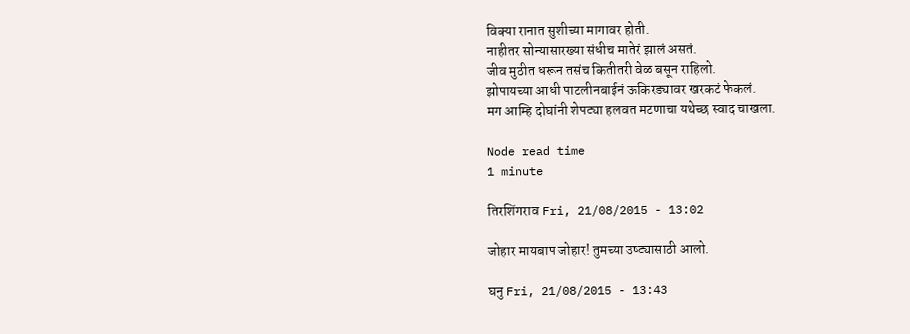विक्या रानात सुशीच्या मागावर होती.
नाहीतर सोन्यासारख्या संधीच मातेरं झालं असतं.
जीव मुठीत धरून तसंच कितीतरी वेळ बसून राहिलो.
झोपायच्या आधी पाटलीनबाईनं ऊकिरड्यावर खरकटं फेकलं.
मग आम्हि दोघांनी शेपट्या हलवत मटणाचा यथेच्छ स्वाद चाखला.

Node read time
1 minute

तिरशिंगराव Fri, 21/08/2015 - 13:02

जोहार मायबाप जोहार! तुमच्या उष्ट्यासाठी आलो.

घनु Fri, 21/08/2015 - 13:43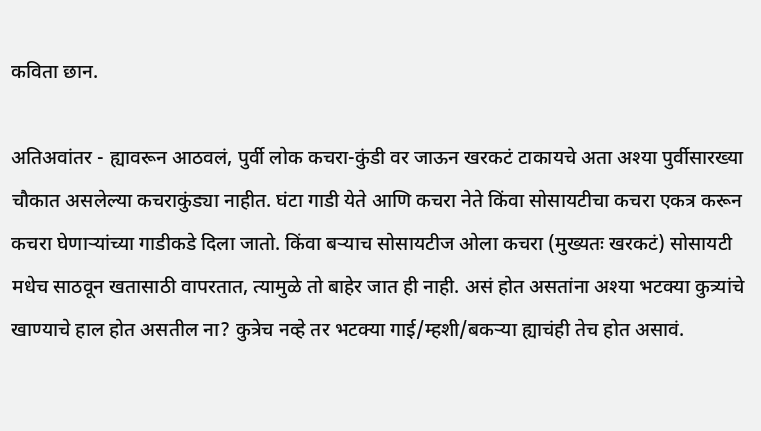कविता छान.

अतिअवांतर - ह्यावरून आठवलं, पुर्वी लोक कचरा-कुंडी वर जाऊन खरकटं टाकायचे अता अश्या पुर्वीसारख्या चौकात असलेल्या कचराकुंड्या नाहीत. घंटा गाडी येते आणि कचरा नेते किंवा सोसायटीचा कचरा एकत्र करून कचरा घेणार्‍यांच्या गाडीकडे दिला जातो. किंवा बर्‍याच सोसायटीज ओला कचरा (मुख्यतः खरकटं) सोसायटी मधेच साठवून खतासाठी वापरतात, त्यामुळे तो बाहेर जात ही नाही. असं होत असतांना अश्या भटक्या कुत्र्यांचे खाण्याचे हाल होत असतील ना? कुत्रेच नव्हे तर भटक्या गाई/म्हशी/बकर्‍या ह्याचंही तेच होत असावं.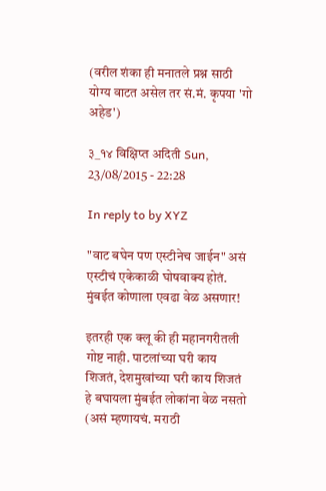(वरील शंका ही मनातले प्रश्न साठी योग्य वाटत असेल तर सं.मं. कृपया 'गो अहेड')

३_१४ विक्षिप्त अदिती Sun, 23/08/2015 - 22:28

In reply to by XYZ

"वाट बघेन पण एस्टीनेच जाईन" असं एस्टीचं एकेकाळी घोषवाक्य होतं. मुंबईत कोणाला एवढा वेळ असणार!

इतरही एक क्लू की ही महानगरीतली गोष्ट नाही. पाटलांच्या घरी काय शिजतं, देशमुखांच्या घरी काय शिजतं हे बघायला मुंबईत लोकांना वेळ नसतो (असं म्हणायचं. मराठी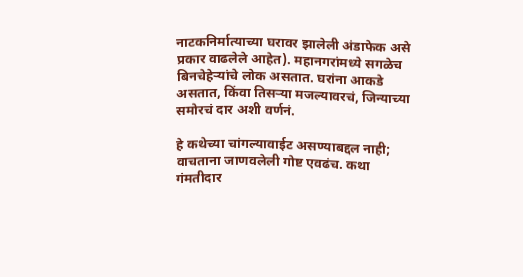नाटकनिर्मात्याच्या घरावर झालेली अंडाफेक असे प्रकार वाढलेले आहेत). महानगरांमध्ये सगळेच बिनचेहेऱ्यांचे लोक असतात. घरांना आकडे असतात, किंवा तिसऱ्या मजल्यावरचं, जिन्याच्या समोरचं दार अशी वर्णनं.

हे कथेच्या चांगल्यावाईट असण्याबद्दल नाही; वाचताना जाणवलेली गोष्ट एवढंच. कथा गंमतीदार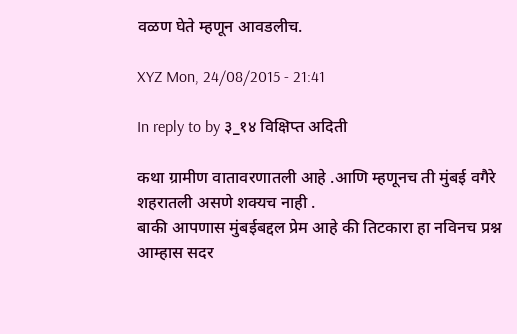वळण घेते म्हणून आवडलीच.

XYZ Mon, 24/08/2015 - 21:41

In reply to by ३_१४ विक्षिप्त अदिती

कथा ग्रामीण वातावरणातली आहे .आणि म्हणूनच ती मुंबई वगैरे शहरातली असणे शक्यच नाही .
बाकी आपणास मुंबईबद्दल प्रेम आहे की तिटकारा हा नविनच प्रश्न आम्हास सदर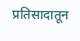प्रतिसादातून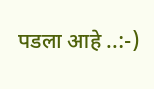पडला आहे ..:-)